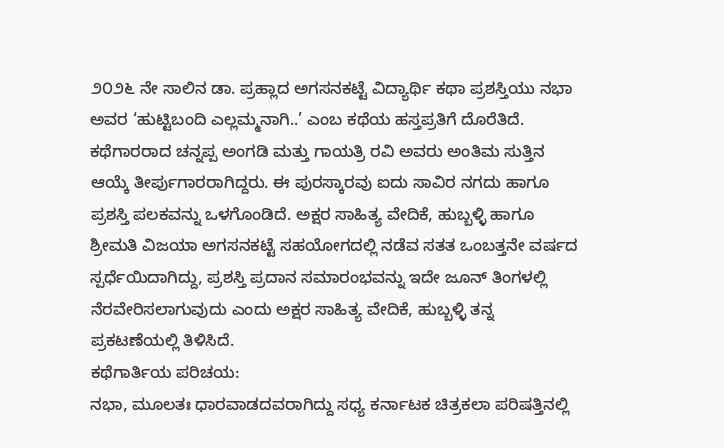೨೦೨೬ ನೇ ಸಾಲಿನ ಡಾ. ಪ್ರಹ್ಲಾದ ಅಗಸನಕಟ್ಟೆ ವಿದ್ಯಾರ್ಥಿ ಕಥಾ ಪ್ರಶಸ್ತಿಯು ನಭಾ ಅವರ ‘ಹುಟ್ಟಿಬಂದಿ ಎಲ್ಲಮ್ಮನಾಗಿ..’ ಎಂಬ ಕಥೆಯ ಹಸ್ತಪ್ರತಿಗೆ ದೊರೆತಿದೆ. ಕಥೆಗಾರರಾದ ಚನ್ನಪ್ಪ ಅಂಗಡಿ ಮತ್ತು ಗಾಯತ್ರಿ ರವಿ ಅವರು ಅಂತಿಮ ಸುತ್ತಿನ ಆಯ್ಕೆ ತೀರ್ಪುಗಾರರಾಗಿದ್ದರು. ಈ ಪುರಸ್ಕಾರವು ಐದು ಸಾವಿರ ನಗದು ಹಾಗೂ ಪ್ರಶಸ್ತಿ ಪಲಕವನ್ನು ಒಳಗೊಂಡಿದೆ. ಅಕ್ಷರ ಸಾಹಿತ್ಯ ವೇದಿಕೆ, ಹುಬ್ಬಳ್ಳಿ ಹಾಗೂ ಶ್ರೀಮತಿ ವಿಜಯಾ ಅಗಸನಕಟ್ಟೆ ಸಹಯೋಗದಲ್ಲಿ ನಡೆವ ಸತತ ಒಂಬತ್ತನೇ ವರ್ಷದ ಸ್ಪರ್ಧೆಯಿದಾಗಿದ್ದು, ಪ್ರಶಸ್ತಿ ಪ್ರದಾನ ಸಮಾರಂಭವನ್ನು ಇದೇ ಜೂನ್ ತಿಂಗಳಲ್ಲಿ ನೆರವೇರಿಸಲಾಗುವುದು ಎಂದು ಅಕ್ಷರ ಸಾಹಿತ್ಯ ವೇದಿಕೆ, ಹುಬ್ಬಳ್ಳಿ ತನ್ನ ಪ್ರಕಟಣೆಯಲ್ಲಿ ತಿಳಿಸಿದೆ.
ಕಥೆಗಾರ್ತಿಯ ಪರಿಚಯ:
ನಭಾ, ಮೂಲತಃ ಧಾರವಾಡದವರಾಗಿದ್ದು ಸಧ್ಯ ಕರ್ನಾಟಕ ಚಿತ್ರಕಲಾ ಪರಿಷತ್ತಿನಲ್ಲಿ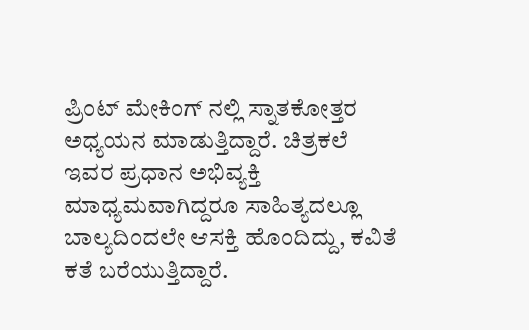ಪ್ರಿಂಟ್ ಮೇಕಿಂಗ್ ನಲ್ಲಿ ಸ್ನಾತಕೋತ್ತರ ಅಧ್ಯಯನ ಮಾಡುತ್ತಿದ್ದಾರೆ. ಚಿತ್ರಕಲೆ ಇವರ ಪ್ರಧಾನ ಅಭಿವ್ಯಕ್ತಿ ಮಾಧ್ಯಮವಾಗಿದ್ದರೂ ಸಾಹಿತ್ಯದಲ್ಲೂ ಬಾಲ್ಯದಿಂದಲೇ ಆಸಕ್ತಿ ಹೊಂದಿದ್ದು, ಕವಿತೆ ಕತೆ ಬರೆಯುತ್ತಿದ್ದಾರೆ.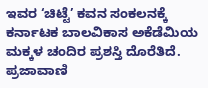ಇವರ ‘ಚಿಟ್ಟೆ’ ಕವನ ಸಂಕಲನಕ್ಕೆ ಕರ್ನಾಟಕ ಬಾಲವಿಕಾಸ ಅಕೆಡೆಮಿಯ ಮಕ್ಕಳ ಚಂದಿರ ಪ್ರಶಸ್ತಿ ದೊರೆತಿದೆ. ಪ್ರಜಾವಾಣಿ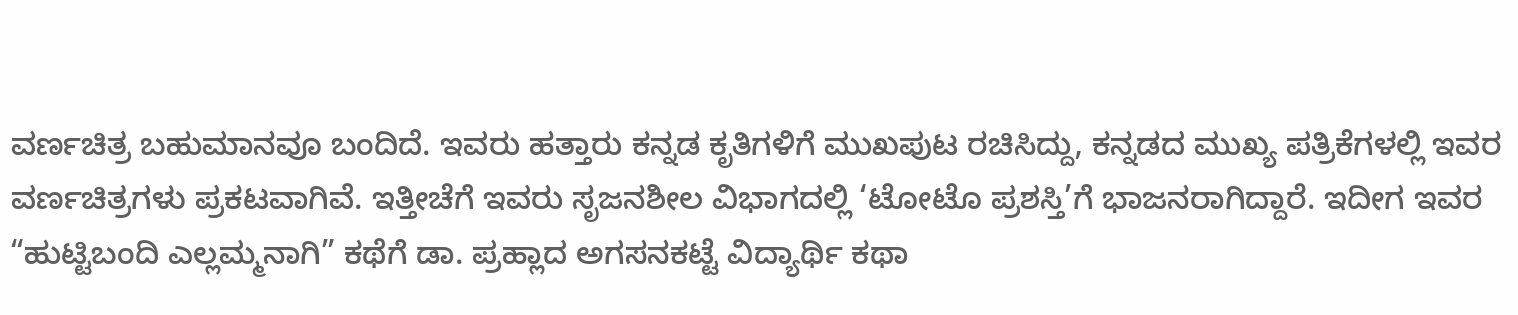ವರ್ಣಚಿತ್ರ ಬಹುಮಾನವೂ ಬಂದಿದೆ. ಇವರು ಹತ್ತಾರು ಕನ್ನಡ ಕೃತಿಗಳಿಗೆ ಮುಖಪುಟ ರಚಿಸಿದ್ದು, ಕನ್ನಡದ ಮುಖ್ಯ ಪತ್ರಿಕೆಗಳಲ್ಲಿ ಇವರ ವರ್ಣಚಿತ್ರಗಳು ಪ್ರಕಟವಾಗಿವೆ. ಇತ್ತೀಚೆಗೆ ಇವರು ಸೃಜನಶೀಲ ವಿಭಾಗದಲ್ಲಿ ‘ಟೋಟೊ ಪ್ರಶಸ್ತಿ’ಗೆ ಭಾಜನರಾಗಿದ್ದಾರೆ. ಇದೀಗ ಇವರ “ಹುಟ್ಟಿಬಂದಿ ಎಲ್ಲಮ್ಮನಾಗಿ” ಕಥೆಗೆ ಡಾ. ಪ್ರಹ್ಲಾದ ಅಗಸನಕಟ್ಟೆ ವಿದ್ಯಾರ್ಥಿ ಕಥಾ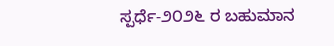ಸ್ಪರ್ಧೆ-೨೦೨೬ ರ ಬಹುಮಾನ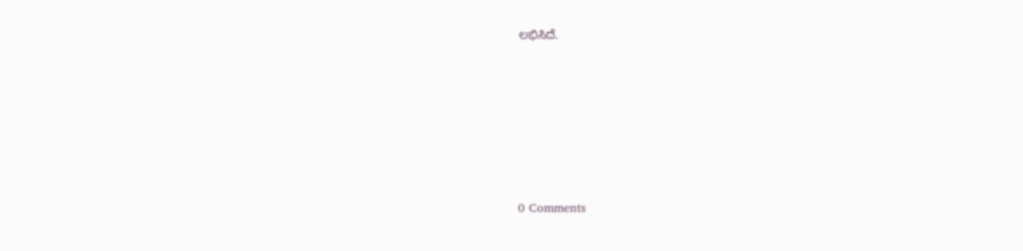ಲಭಿಸಿದೆ.






0 Comments